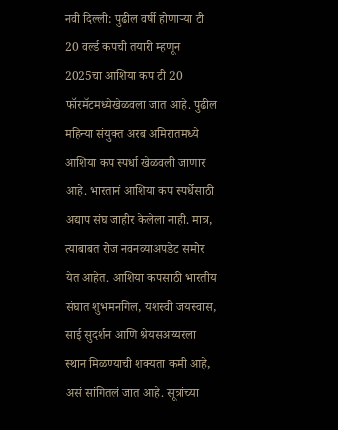नवी दिल्ली: पुढील वर्षी होणाऱ्या टी 20 वर्ल्ड कपची तयारी म्हणून 2025चा आशिया कप टी 20 फॉरमॅटमध्येखेळवला जात आहे. पुढील महिन्या संयुक्त अरब अमिरातमध्ये आशिया कप स्पर्धा खेळवली जाणार आहे. भारतानं आशिया कप स्पर्धेसाठी अद्याप संघ जाहीर केलेला नाही. मात्र, त्याबाबत रोज नवनव्याअपडेट समोर येत आहेत. आशिया कपसाठी भारतीय संघात शुभमनगिल, यशस्वी जयस्वास, साई सुदर्शन आणि श्रेयसअय्यरला स्थान मिळण्याची शक्यता कमी आहे, असं सांगितलं जात आहे. सूत्रांच्या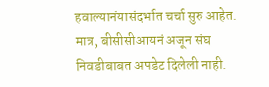हवाल्यानंयासंदर्भात चर्चा सुरु आहेत. मात्र, बीसीसीआयनं अजून संघ निवडीबाबत अपडेट दिलेली नाही.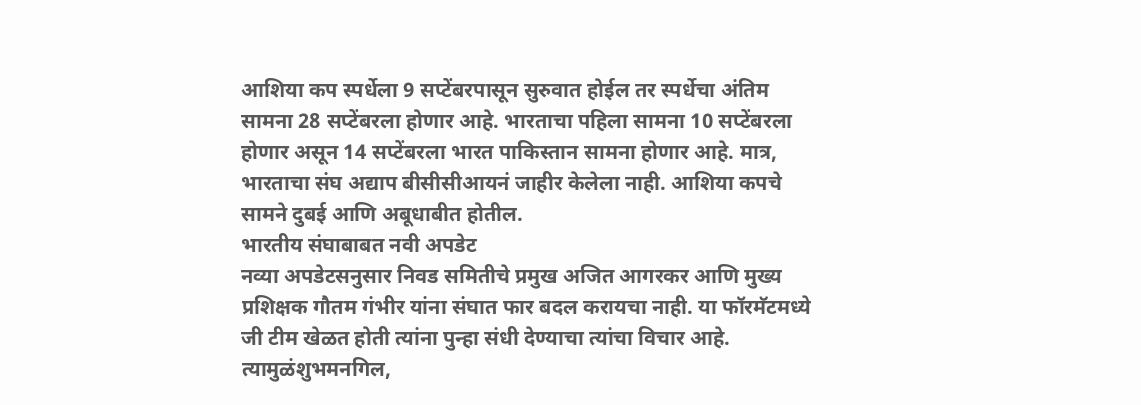आशिया कप स्पर्धेला 9 सप्टेंबरपासून सुरुवात होईल तर स्पर्धेचा अंतिम सामना 28 सप्टेंबरला होणार आहे. भारताचा पहिला सामना 10 सप्टेंबरला होणार असून 14 सप्टेंबरला भारत पाकिस्तान सामना होणार आहे. मात्र, भारताचा संघ अद्याप बीसीसीआयनं जाहीर केलेला नाही. आशिया कपचे सामने दुबई आणि अबूधाबीत होतील.
भारतीय संघाबाबत नवी अपडेट
नव्या अपडेटसनुसार निवड समितीचे प्रमुख अजित आगरकर आणि मुख्य प्रशिक्षक गौतम गंभीर यांना संघात फार बदल करायचा नाही. या फॉरमॅटमध्ये जी टीम खेळत होती त्यांना पुन्हा संधी देण्याचा त्यांचा विचार आहे. त्यामुळंशुभमनगिल,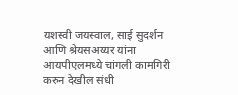यशस्वी जयस्वाल, साई सुदर्शन आणि श्रेयसअय्यर यांना आयपीएलमध्ये चांगली कामगिरी करुन देखील संधी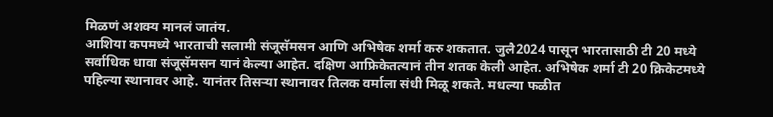मिळणं अशक्य मानलं जातंय.
आशिया कपमध्ये भारताची सलामी संजूसॅमसन आणि अभिषेक शर्मा करु शकतात. जुलै2024 पासून भारतासाठी टी 20 मध्ये सर्वाधिक धावा संजूसॅमसन यानं केल्या आहेत. दक्षिण आफ्रिकेतत्यानं तीन शतक केली आहेत. अभिषेक शर्मा टी 20 क्रिकेटमध्ये पहिल्या स्थानावर आहे. यानंतर तिसऱ्या स्थानावर तिलक वर्माला संधी मिळू शकते. मधल्या फळीत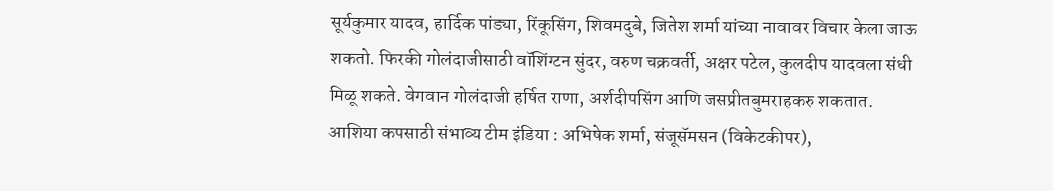सूर्यकुमार यादव, हार्दिक पांड्या, रिंकूसिंग, शिवमदुबे, जितेश शर्मा यांच्या नावावर विचार केला जाऊ शकतो. फिरकी गोलंदाजीसाठी वॉशिंग्टन सुंदर, वरुण चक्रवर्ती, अक्षर पटेल, कुलदीप यादवला संधी मिळू शकते. वेगवान गोलंदाजी हर्षित राणा, अर्शदीपसिंग आणि जसप्रीतबुमराहकरु शकतात.
आशिया कपसाठी संभाव्य टीम इंडिया : अभिषेक शर्मा, संजूसॅमसन (विकेटकीपर),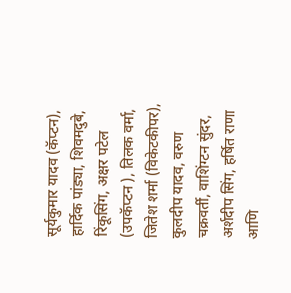सूर्यकुमार यादव (कॅप्टन), हार्दिक पांड्या, शिवमदुबे, रिंकूसिंग, अक्षर पटेल (उपकॅप्टन ), तिलक वर्मा, जितेश शर्मा (विकेटकीपर), कुलदीप यादव, वरुण चक्रवर्ती, वाशिंग्टन सुंदर, अर्शदीप सिंग, हर्षित राणा आणि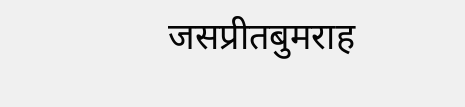जसप्रीतबुमराह